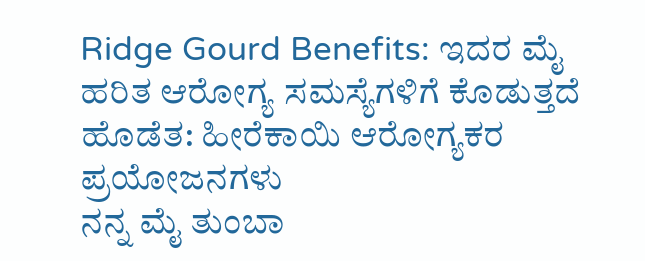Ridge Gourd Benefits: ಇದರ ಮೈ ಹರಿತ ಆರೋಗ್ಯ ಸಮಸ್ಯೆಗಳಿಗೆ ಕೊಡುತ್ತದೆ ಹೊಡೆತ: ಹೀರೆಕಾಯಿ ಆರೋಗ್ಯಕರ ಪ್ರಯೋಜನಗಳು
ನನ್ನ ಮೈ ತುಂಬಾ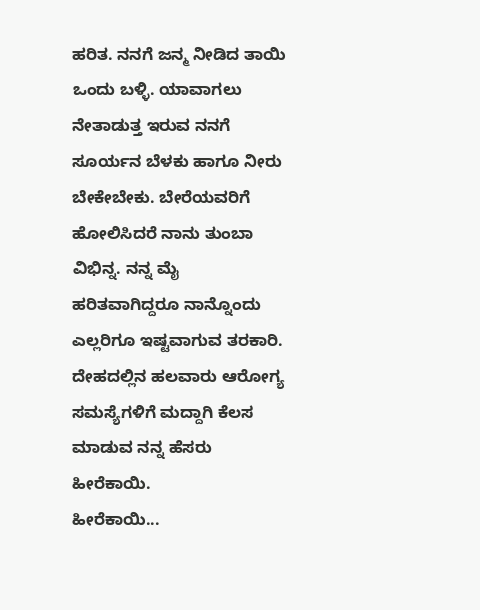ಹರಿತ. ನನಗೆ ಜನ್ಮ ನೀಡಿದ ತಾಯಿ ಒಂದು ಬಳ್ಳಿ. ಯಾವಾಗಲು ನೇತಾಡುತ್ತ ಇರುವ ನನಗೆ ಸೂರ್ಯನ ಬೆಳಕು ಹಾಗೂ ನೀರು ಬೇಕೇಬೇಕು. ಬೇರೆಯವರಿಗೆ ಹೋಲಿಸಿದರೆ ನಾನು ತುಂಬಾ ವಿಭಿನ್ನ. ನನ್ನ ಮೈ ಹರಿತವಾಗಿದ್ದರೂ ನಾನ್ನೊಂದು ಎಲ್ಲರಿಗೂ ಇಷ್ಟವಾಗುವ ತರಕಾರಿ. ದೇಹದಲ್ಲಿನ ಹಲವಾರು ಆರೋಗ್ಯ ಸಮಸ್ಯೆಗಳಿಗೆ ಮದ್ದಾಗಿ ಕೆಲಸ ಮಾಡುವ ನನ್ನ ಹೆಸರು ಹೀರೆಕಾಯಿ.
ಹೀರೆಕಾಯಿ...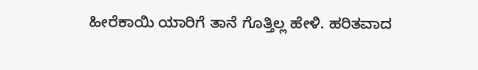ಹೀರೆಕಾಯಿ ಯಾರಿಗೆ ತಾನೆ ಗೊತ್ತಿಲ್ಲ ಹೇಳಿ. ಹರಿತವಾದ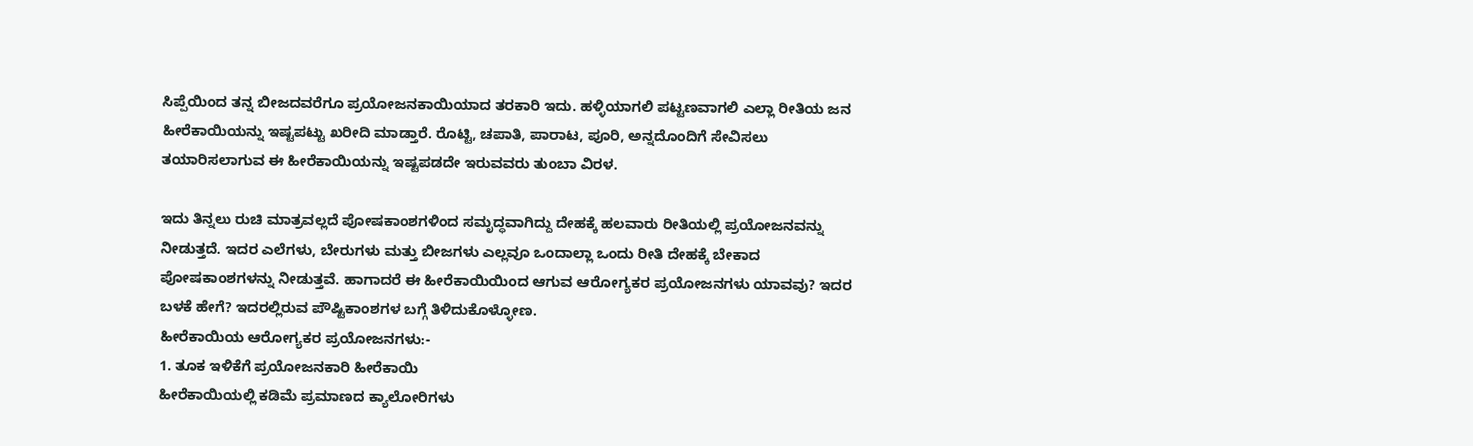ಸಿಪ್ಪೆಯಿಂದ ತನ್ನ ಬೀಜದವರೆಗೂ ಪ್ರಯೋಜನಕಾಯಿಯಾದ ತರಕಾರಿ ಇದು. ಹಳ್ಳಿಯಾಗಲಿ ಪಟ್ಟಣವಾಗಲಿ ಎಲ್ಲಾ ರೀತಿಯ ಜನ ಹೀರೆಕಾಯಿಯನ್ನು ಇಷ್ಟಪಟ್ಟು ಖರೀದಿ ಮಾಡ್ತಾರೆ. ರೊಟ್ಟಿ, ಚಪಾತಿ, ಪಾರಾಟ, ಪೂರಿ, ಅನ್ನದೊಂದಿಗೆ ಸೇವಿಸಲು ತಯಾರಿಸಲಾಗುವ ಈ ಹೀರೆಕಾಯಿಯನ್ನು ಇಷ್ಟಪಡದೇ ಇರುವವರು ತುಂಬಾ ವಿರಳ.

ಇದು ತಿನ್ನಲು ರುಚಿ ಮಾತ್ರವಲ್ಲದೆ ಪೋಷಕಾಂಶಗಳಿಂದ ಸಮೃದ್ಧವಾಗಿದ್ದು ದೇಹಕ್ಕೆ ಹಲವಾರು ರೀತಿಯಲ್ಲಿ ಪ್ರಯೋಜನವನ್ನು ನೀಡುತ್ತದೆ. ಇದರ ಎಲೆಗಳು, ಬೇರುಗಳು ಮತ್ತು ಬೀಜಗಳು ಎಲ್ಲವೂ ಒಂದಾಲ್ಲಾ ಒಂದು ರೀತಿ ದೇಹಕ್ಕೆ ಬೇಕಾದ ಪೋಷಕಾಂಶಗಳನ್ನು ನೀಡುತ್ತವೆ. ಹಾಗಾದರೆ ಈ ಹೀರೆಕಾಯಿಯಿಂದ ಆಗುವ ಆರೋಗ್ಯಕರ ಪ್ರಯೋಜನಗಳು ಯಾವವು? ಇದರ ಬಳಕೆ ಹೇಗೆ? ಇದರಲ್ಲಿರುವ ಪೌಷ್ಟಿಕಾಂಶಗಳ ಬಗ್ಗೆ ತಿಳಿದುಕೊಳ್ಳೋಣ.
ಹೀರೆಕಾಯಿಯ ಆರೋಗ್ಯಕರ ಪ್ರಯೋಜನಗಳು:-
1. ತೂಕ ಇಳಿಕೆಗೆ ಪ್ರಯೋಜನಕಾರಿ ಹೀರೆಕಾಯಿ
ಹೀರೆಕಾಯಿಯಲ್ಲಿ ಕಡಿಮೆ ಪ್ರಮಾಣದ ಕ್ಯಾಲೋರಿಗಳು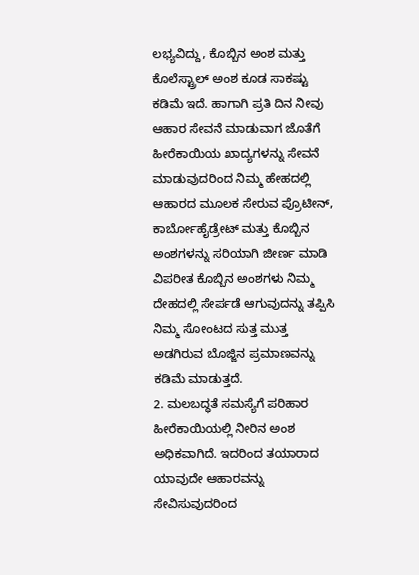ಲಭ್ಯವಿದ್ದು, ಕೊಬ್ಬಿನ ಅಂಶ ಮತ್ತು ಕೊಲೆಸ್ಟ್ರಾಲ್ ಅಂಶ ಕೂಡ ಸಾಕಷ್ಟು ಕಡಿಮೆ ಇದೆ. ಹಾಗಾಗಿ ಪ್ರತಿ ದಿನ ನೀವು ಆಹಾರ ಸೇವನೆ ಮಾಡುವಾಗ ಜೊತೆಗೆ ಹೀರೆಕಾಯಿಯ ಖಾದ್ಯಗಳನ್ನು ಸೇವನೆ ಮಾಡುವುದರಿಂದ ನಿಮ್ಮ ಹೇಹದಲ್ಲಿ ಆಹಾರದ ಮೂಲಕ ಸೇರುವ ಪ್ರೊಟೀನ್, ಕಾರ್ಬೋಹೈಡ್ರೇಟ್ ಮತ್ತು ಕೊಬ್ಬಿನ ಅಂಶಗಳನ್ನು ಸರಿಯಾಗಿ ಜೀರ್ಣ ಮಾಡಿ ವಿಪರೀತ ಕೊಬ್ಬಿನ ಅಂಶಗಳು ನಿಮ್ಮ ದೇಹದಲ್ಲಿ ಸೇರ್ಪಡೆ ಆಗುವುದನ್ನು ತಪ್ಪಿಸಿ ನಿಮ್ಮ ಸೋಂಟದ ಸುತ್ತ ಮುತ್ತ ಅಡಗಿರುವ ಬೊಜ್ಜಿನ ಪ್ರಮಾಣವನ್ನು ಕಡಿಮೆ ಮಾಡುತ್ತದೆ.
2. ಮಲಬದ್ಧತೆ ಸಮಸ್ಯೆಗೆ ಪರಿಹಾರ
ಹೀರೆಕಾಯಿಯಲ್ಲಿ ನೀರಿನ ಅಂಶ ಅಧಿಕವಾಗಿದೆ. ಇದರಿಂದ ತಯಾರಾದ ಯಾವುದೇ ಆಹಾರವನ್ನು ಸೇವಿಸುವುದರಿಂದ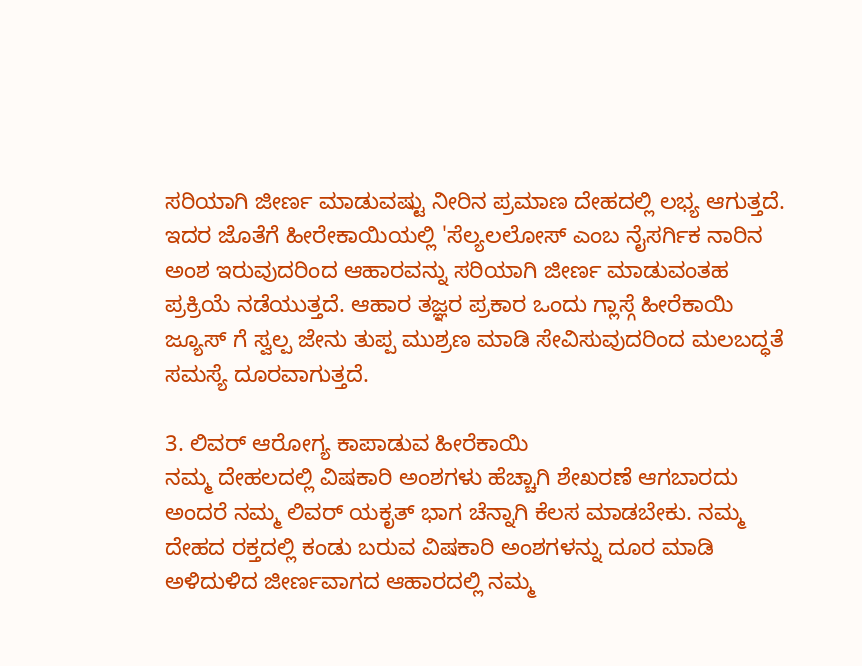ಸರಿಯಾಗಿ ಜೀರ್ಣ ಮಾಡುವಷ್ಟು ನೀರಿನ ಪ್ರಮಾಣ ದೇಹದಲ್ಲಿ ಲಭ್ಯ ಆಗುತ್ತದೆ. ಇದರ ಜೊತೆಗೆ ಹೀರೇಕಾಯಿಯಲ್ಲಿ 'ಸೆಲ್ಯಲಲೋಸ್ ಎಂಬ ನೈಸರ್ಗಿಕ ನಾರಿನ ಅಂಶ ಇರುವುದರಿಂದ ಆಹಾರವನ್ನು ಸರಿಯಾಗಿ ಜೀರ್ಣ ಮಾಡುವಂತಹ ಪ್ರಕ್ರಿಯೆ ನಡೆಯುತ್ತದೆ. ಆಹಾರ ತಜ್ಞರ ಪ್ರಕಾರ ಒಂದು ಗ್ಲಾಸ್ಗೆ ಹೀರೆಕಾಯಿ ಜ್ಯೂಸ್ ಗೆ ಸ್ವಲ್ಪ ಜೇನು ತುಪ್ಪ ಮುಶ್ರಣ ಮಾಡಿ ಸೇವಿಸುವುದರಿಂದ ಮಲಬದ್ಧತೆ ಸಮಸ್ಯೆ ದೂರವಾಗುತ್ತದೆ.

3. ಲಿವರ್ ಆರೋಗ್ಯ ಕಾಪಾಡುವ ಹೀರೆಕಾಯಿ
ನಮ್ಮ ದೇಹಲದಲ್ಲಿ ವಿಷಕಾರಿ ಅಂಶಗಳು ಹೆಚ್ಚಾಗಿ ಶೇಖರಣೆ ಆಗಬಾರದು ಅಂದರೆ ನಮ್ಮ ಲಿವರ್ ಯಕೃತ್ ಭಾಗ ಚೆನ್ನಾಗಿ ಕೆಲಸ ಮಾಡಬೇಕು. ನಮ್ಮ ದೇಹದ ರಕ್ತದಲ್ಲಿ ಕಂಡು ಬರುವ ವಿಷಕಾರಿ ಅಂಶಗಳನ್ನು ದೂರ ಮಾಡಿ ಅಳಿದುಳಿದ ಜೀರ್ಣವಾಗದ ಆಹಾರದಲ್ಲಿ ನಮ್ಮ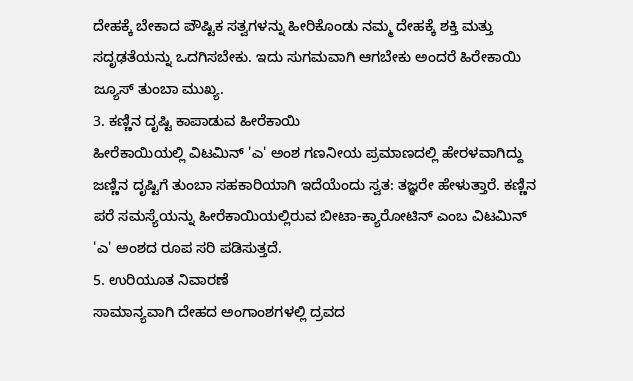ದೇಹಕ್ಕೆ ಬೇಕಾದ ಪೌಷ್ಟಿಕ ಸತ್ವಗಳನ್ನು ಹೀರಿಕೊಂಡು ನಮ್ಮ ದೇಹಕ್ಕೆ ಶಕ್ತಿ ಮತ್ತು ಸದೃಢತೆಯನ್ನು ಒದಗಿಸಬೇಕು. ಇದು ಸುಗಮವಾಗಿ ಆಗಬೇಕು ಅಂದರೆ ಹಿರೇಕಾಯಿ ಜ್ಯೂಸ್ ತುಂಬಾ ಮುಖ್ಯ.
3. ಕಣ್ಣಿನ ದೃಷ್ಟಿ ಕಾಪಾಡುವ ಹೀರೆಕಾಯಿ
ಹೀರೆಕಾಯಿಯಲ್ಲಿ ವಿಟಮಿನ್ 'ಎ' ಅಂಶ ಗಣನೀಯ ಪ್ರಮಾಣದಲ್ಲಿ ಹೇರಳವಾಗಿದ್ದು ಜಣ್ಣಿನ ದೃಷ್ಟಿಗೆ ತುಂಬಾ ಸಹಕಾರಿಯಾಗಿ ಇದೆಯೆಂದು ಸ್ವತ: ತಜ್ಞರೇ ಹೇಳುತ್ತಾರೆ. ಕಣ್ಣಿನ ಪರೆ ಸಮಸ್ಯೆಯನ್ನು ಹೀರೆಕಾಯಿಯಲ್ಲಿರುವ ಬೀಟಾ-ಕ್ಯಾರೋಟಿನ್ ಎಂಬ ವಿಟಮಿನ್ 'ಎ' ಅಂಶದ ರೂಪ ಸರಿ ಪಡಿಸುತ್ತದೆ.
5. ಉರಿಯೂತ ನಿವಾರಣೆ
ಸಾಮಾನ್ಯವಾಗಿ ದೇಹದ ಅಂಗಾಂಶಗಳಲ್ಲಿ ದ್ರವದ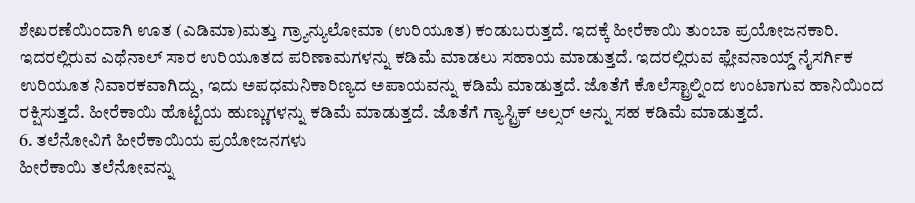ಶೇಖರಣೆಯಿಂದಾಗಿ ಊತ (ಎಡಿಮಾ)ಮತ್ತು ಗ್ರ್ಯಾನ್ಯುಲೋಮಾ (ಉರಿಯೂತ) ಕಂಡುಬರುತ್ತದೆ. ಇದಕ್ಕೆ ಹೀರೆಕಾಯಿ ತುಂಬಾ ಪ್ರಯೋಜನಕಾರಿ. ಇದರಲ್ಲಿರುವ ಎಥೆನಾಲ್ ಸಾರ ಉರಿಯೂತದ ಪರಿಣಾಮಗಳನ್ನು ಕಡಿಮೆ ಮಾಡಲು ಸಹಾಯ ಮಾಡುತ್ತದೆ. ಇದರಲ್ಲಿರುವ ಫ್ಲೇವನಾಯ್ಡ್ ನೈಸರ್ಗಿಕ ಉರಿಯೂತ ನಿವಾರಕವಾಗಿದ್ದು, ಇದು ಅಪಧಮನಿಕಾರಿಣ್ಯದ ಅಪಾಯವನ್ನು ಕಡಿಮೆ ಮಾಡುತ್ತದೆ. ಜೊತೆಗೆ ಕೊಲೆಸ್ಟ್ರಾಲ್ನಿಂದ ಉಂಟಾಗುವ ಹಾನಿಯಿಂದ ರಕ್ಷಿಸುತ್ತದೆ. ಹೀರೆಕಾಯಿ ಹೊಟ್ಟೆಯ ಹುಣ್ಣುಗಳನ್ನು ಕಡಿಮೆ ಮಾಡುತ್ತದೆ. ಜೊತೆಗೆ ಗ್ಯಾಸ್ಟ್ರಿಕ್ ಅಲ್ಸರ್ ಅನ್ನು ಸಹ ಕಡಿಮೆ ಮಾಡುತ್ತದೆ.
6. ತಲೆನೋವಿಗೆ ಹೀರೆಕಾಯಿಯ ಪ್ರಯೋಜನಗಳು
ಹೀರೆಕಾಯಿ ತಲೆನೋವನ್ನು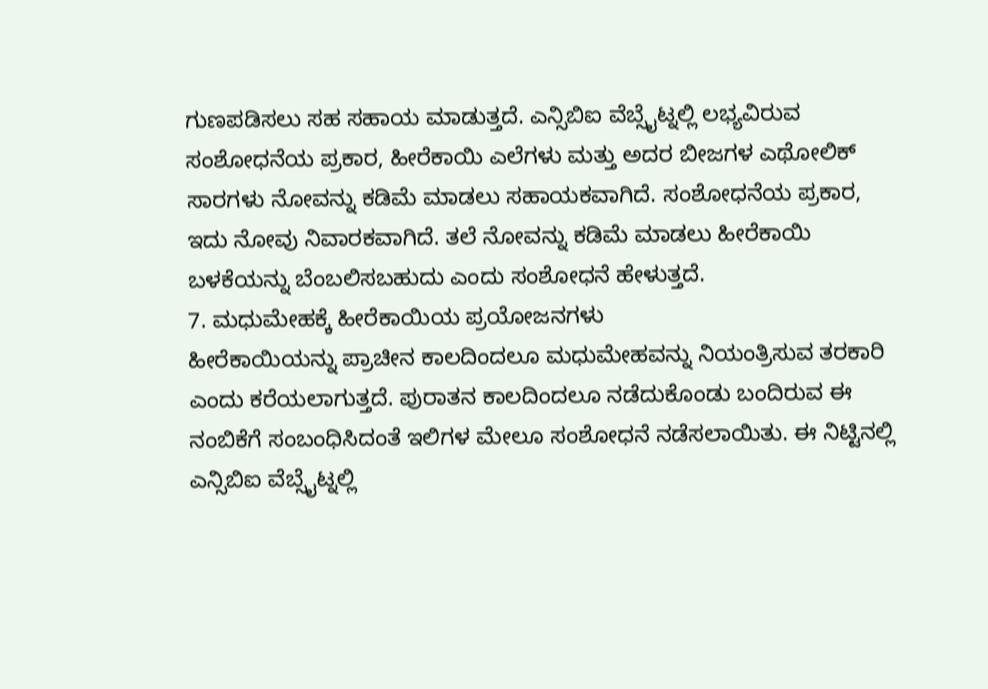ಗುಣಪಡಿಸಲು ಸಹ ಸಹಾಯ ಮಾಡುತ್ತದೆ. ಎನ್ಸಿಬಿಐ ವೆಬ್ಸೈಟ್ನಲ್ಲಿ ಲಭ್ಯವಿರುವ ಸಂಶೋಧನೆಯ ಪ್ರಕಾರ, ಹೀರೆಕಾಯಿ ಎಲೆಗಳು ಮತ್ತು ಅದರ ಬೀಜಗಳ ಎಥೋಲಿಕ್ ಸಾರಗಳು ನೋವನ್ನು ಕಡಿಮೆ ಮಾಡಲು ಸಹಾಯಕವಾಗಿದೆ. ಸಂಶೋಧನೆಯ ಪ್ರಕಾರ, ಇದು ನೋವು ನಿವಾರಕವಾಗಿದೆ. ತಲೆ ನೋವನ್ನು ಕಡಿಮೆ ಮಾಡಲು ಹೀರೆಕಾಯಿ ಬಳಕೆಯನ್ನು ಬೆಂಬಲಿಸಬಹುದು ಎಂದು ಸಂಶೋಧನೆ ಹೇಳುತ್ತದೆ.
7. ಮಧುಮೇಹಕ್ಕೆ ಹೀರೆಕಾಯಿಯ ಪ್ರಯೋಜನಗಳು
ಹೀರೆಕಾಯಿಯನ್ನು ಪ್ರಾಚೀನ ಕಾಲದಿಂದಲೂ ಮಧುಮೇಹವನ್ನು ನಿಯಂತ್ರಿಸುವ ತರಕಾರಿ ಎಂದು ಕರೆಯಲಾಗುತ್ತದೆ. ಪುರಾತನ ಕಾಲದಿಂದಲೂ ನಡೆದುಕೊಂಡು ಬಂದಿರುವ ಈ ನಂಬಿಕೆಗೆ ಸಂಬಂಧಿಸಿದಂತೆ ಇಲಿಗಳ ಮೇಲೂ ಸಂಶೋಧನೆ ನಡೆಸಲಾಯಿತು. ಈ ನಿಟ್ಟಿನಲ್ಲಿ ಎನ್ಸಿಬಿಐ ವೆಬ್ಸೈಟ್ನಲ್ಲಿ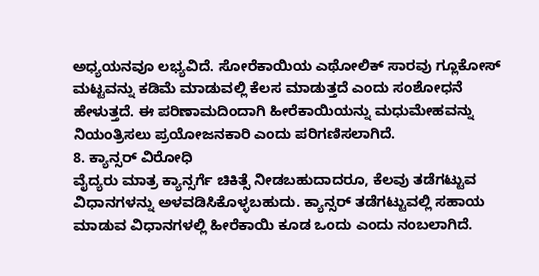ಅಧ್ಯಯನವೂ ಲಭ್ಯವಿದೆ. ಸೋರೆಕಾಯಿಯ ಎಥೋಲಿಕ್ ಸಾರವು ಗ್ಲೂಕೋಸ್ ಮಟ್ಟವನ್ನು ಕಡಿಮೆ ಮಾಡುವಲ್ಲಿ ಕೆಲಸ ಮಾಡುತ್ತದೆ ಎಂದು ಸಂಶೋಧನೆ ಹೇಳುತ್ತದೆ. ಈ ಪರಿಣಾಮದಿಂದಾಗಿ ಹೀರೆಕಾಯಿಯನ್ನು ಮಧುಮೇಹವನ್ನು ನಿಯಂತ್ರಿಸಲು ಪ್ರಯೋಜನಕಾರಿ ಎಂದು ಪರಿಗಣಿಸಲಾಗಿದೆ.
8. ಕ್ಯಾನ್ಸರ್ ವಿರೋಧಿ
ವೈದ್ಯರು ಮಾತ್ರ ಕ್ಯಾನ್ಸರ್ಗೆ ಚಿಕಿತ್ಸೆ ನೀಡಬಹುದಾದರೂ, ಕೆಲವು ತಡೆಗಟ್ಟುವ ವಿಧಾನಗಳನ್ನು ಅಳವಡಿಸಿಕೊಳ್ಳಬಹುದು. ಕ್ಯಾನ್ಸರ್ ತಡೆಗಟ್ಟುವಲ್ಲಿ ಸಹಾಯ ಮಾಡುವ ವಿಧಾನಗಳಲ್ಲಿ ಹೀರೆಕಾಯಿ ಕೂಡ ಒಂದು ಎಂದು ನಂಬಲಾಗಿದೆ.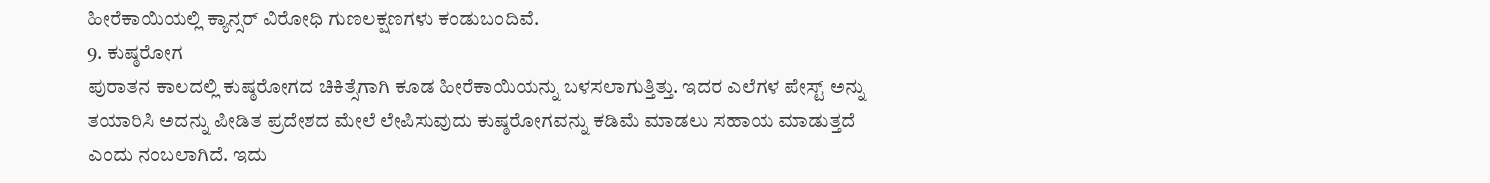ಹೀರೆಕಾಯಿಯಲ್ಲಿ ಕ್ಯಾನ್ಸರ್ ವಿರೋಧಿ ಗುಣಲಕ್ಷಣಗಳು ಕಂಡುಬಂದಿವೆ.
9. ಕುಷ್ಠರೋಗ
ಪುರಾತನ ಕಾಲದಲ್ಲಿ ಕುಷ್ಠರೋಗದ ಚಿಕಿತ್ಸೆಗಾಗಿ ಕೂಡ ಹೀರೆಕಾಯಿಯನ್ನು ಬಳಸಲಾಗುತ್ತಿತ್ತು. ಇದರ ಎಲೆಗಳ ಪೇಸ್ಟ್ ಅನ್ನು ತಯಾರಿಸಿ ಅದನ್ನು ಪೀಡಿತ ಪ್ರದೇಶದ ಮೇಲೆ ಲೇಪಿಸುವುದು ಕುಷ್ಠರೋಗವನ್ನು ಕಡಿಮೆ ಮಾಡಲು ಸಹಾಯ ಮಾಡುತ್ತದೆ ಎಂದು ನಂಬಲಾಗಿದೆ. ಇದು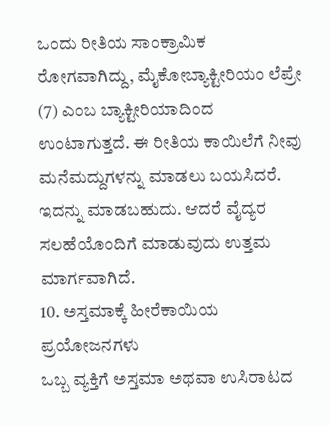ಒಂದು ರೀತಿಯ ಸಾಂಕ್ರಾಮಿಕ ರೋಗವಾಗಿದ್ದು, ಮೈಕೋಬ್ಯಾಕ್ಟೀರಿಯಂ ಲೆಪ್ರೇ (7) ಎಂಬ ಬ್ಯಾಕ್ಟೀರಿಯಾದಿಂದ ಉಂಟಾಗುತ್ತದೆ. ಈ ರೀತಿಯ ಕಾಯಿಲೆಗೆ ನೀವು ಮನೆಮದ್ದುಗಳನ್ನು ಮಾಡಲು ಬಯಸಿದರೆ. ಇದನ್ನು ಮಾಡಬಹುದು. ಆದರೆ ವೈದ್ಯರ ಸಲಹೆಯೊಂದಿಗೆ ಮಾಡುವುದು ಉತ್ತಮ ಮಾರ್ಗವಾಗಿದೆ.
10. ಅಸ್ತಮಾಕ್ಕೆ ಹೀರೆಕಾಯಿಯ ಪ್ರಯೋಜನಗಳು
ಒಬ್ಬ ವ್ಯಕ್ತಿಗೆ ಅಸ್ತಮಾ ಅಥವಾ ಉಸಿರಾಟದ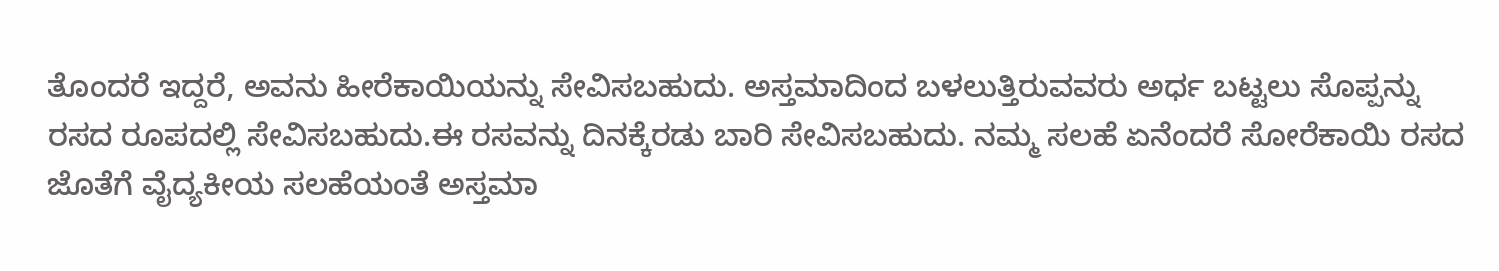ತೊಂದರೆ ಇದ್ದರೆ, ಅವನು ಹೀರೆಕಾಯಿಯನ್ನು ಸೇವಿಸಬಹುದು. ಅಸ್ತಮಾದಿಂದ ಬಳಲುತ್ತಿರುವವರು ಅರ್ಧ ಬಟ್ಟಲು ಸೊಪ್ಪನ್ನು ರಸದ ರೂಪದಲ್ಲಿ ಸೇವಿಸಬಹುದು.ಈ ರಸವನ್ನು ದಿನಕ್ಕೆರಡು ಬಾರಿ ಸೇವಿಸಬಹುದು. ನಮ್ಮ ಸಲಹೆ ಏನೆಂದರೆ ಸೋರೆಕಾಯಿ ರಸದ ಜೊತೆಗೆ ವೈದ್ಯಕೀಯ ಸಲಹೆಯಂತೆ ಅಸ್ತಮಾ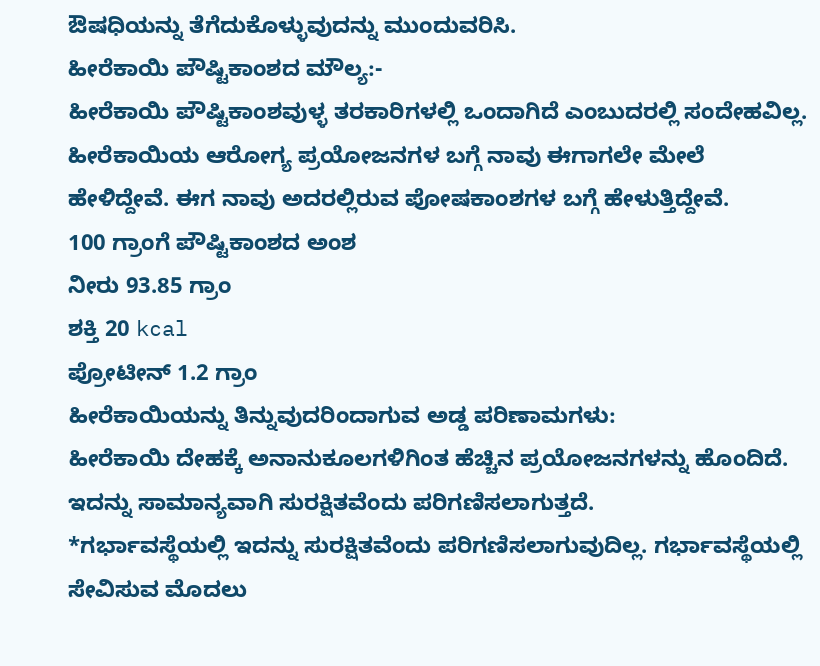ಔಷಧಿಯನ್ನು ತೆಗೆದುಕೊಳ್ಳುವುದನ್ನು ಮುಂದುವರಿಸಿ.
ಹೀರೆಕಾಯಿ ಪೌಷ್ಟಿಕಾಂಶದ ಮೌಲ್ಯ:-
ಹೀರೆಕಾಯಿ ಪೌಷ್ಟಿಕಾಂಶವುಳ್ಳ ತರಕಾರಿಗಳಲ್ಲಿ ಒಂದಾಗಿದೆ ಎಂಬುದರಲ್ಲಿ ಸಂದೇಹವಿಲ್ಲ. ಹೀರೆಕಾಯಿಯ ಆರೋಗ್ಯ ಪ್ರಯೋಜನಗಳ ಬಗ್ಗೆ ನಾವು ಈಗಾಗಲೇ ಮೇಲೆ ಹೇಳಿದ್ದೇವೆ. ಈಗ ನಾವು ಅದರಲ್ಲಿರುವ ಪೋಷಕಾಂಶಗಳ ಬಗ್ಗೆ ಹೇಳುತ್ತಿದ್ದೇವೆ.
100 ಗ್ರಾಂಗೆ ಪೌಷ್ಟಿಕಾಂಶದ ಅಂಶ
ನೀರು 93.85 ಗ್ರಾಂ
ಶಕ್ತಿ 20 kcal
ಪ್ರೋಟೀನ್ 1.2 ಗ್ರಾಂ
ಹೀರೆಕಾಯಿಯನ್ನು ತಿನ್ನುವುದರಿಂದಾಗುವ ಅಡ್ಡ ಪರಿಣಾಮಗಳು:
ಹೀರೆಕಾಯಿ ದೇಹಕ್ಕೆ ಅನಾನುಕೂಲಗಳಿಗಿಂತ ಹೆಚ್ಚಿನ ಪ್ರಯೋಜನಗಳನ್ನು ಹೊಂದಿದೆ. ಇದನ್ನು ಸಾಮಾನ್ಯವಾಗಿ ಸುರಕ್ಷಿತವೆಂದು ಪರಿಗಣಿಸಲಾಗುತ್ತದೆ.
*ಗರ್ಭಾವಸ್ಥೆಯಲ್ಲಿ ಇದನ್ನು ಸುರಕ್ಷಿತವೆಂದು ಪರಿಗಣಿಸಲಾಗುವುದಿಲ್ಲ. ಗರ್ಭಾವಸ್ಥೆಯಲ್ಲಿ ಸೇವಿಸುವ ಮೊದಲು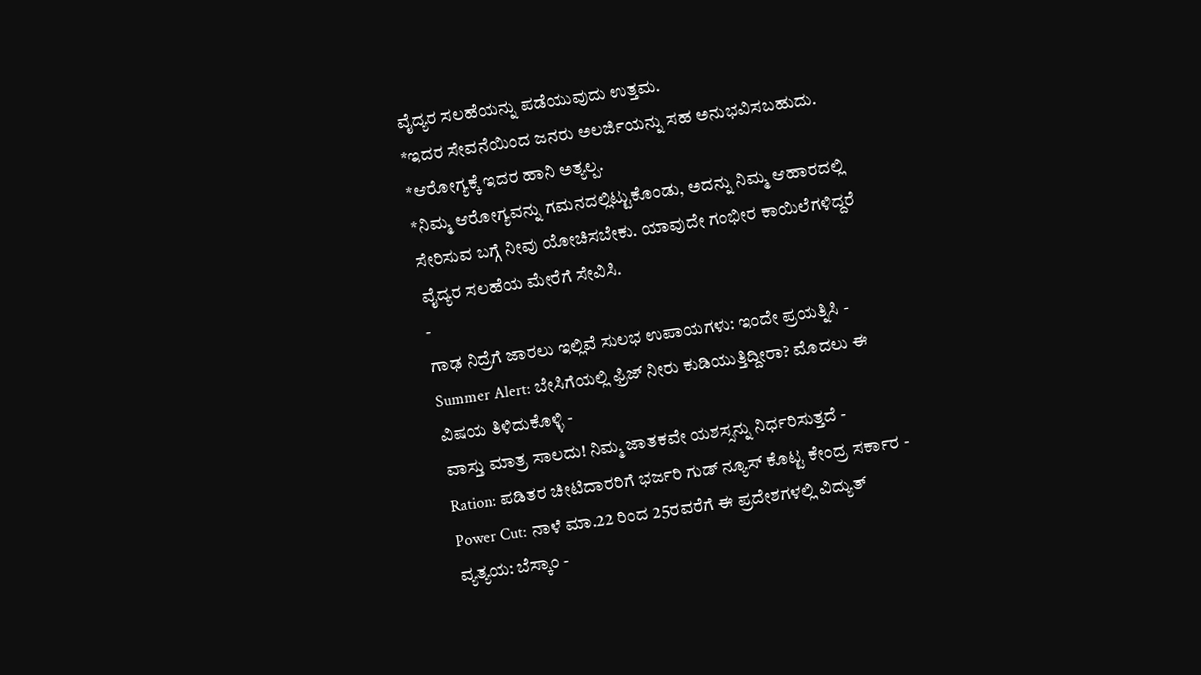ವೈದ್ಯರ ಸಲಹೆಯನ್ನು ಪಡೆಯುವುದು ಉತ್ತಮ.
*ಇದರ ಸೇವನೆಯಿಂದ ಜನರು ಅಲರ್ಜಿಯನ್ನು ಸಹ ಅನುಭವಿಸಬಹುದು.
*ಆರೋಗ್ಯಕ್ಕೆ ಇದರ ಹಾನಿ ಅತ್ಯಲ್ಪ.
*ನಿಮ್ಮ ಆರೋಗ್ಯವನ್ನು ಗಮನದಲ್ಲಿಟ್ಟುಕೊಂಡು, ಅದನ್ನು ನಿಮ್ಮ ಆಹಾರದಲ್ಲಿ ಸೇರಿಸುವ ಬಗ್ಗೆ ನೀವು ಯೋಚಿಸಬೇಕು. ಯಾವುದೇ ಗಂಭೀರ ಕಾಯಿಲೆಗಳಿದ್ದರೆ ವೈದ್ಯರ ಸಲಹೆಯ ಮೇರೆಗೆ ಸೇವಿಸಿ.
-
ಗಾಢ ನಿದ್ರೆಗೆ ಜಾರಲು ಇಲ್ಲಿವೆ ಸುಲಭ ಉಪಾಯಗಳು: ಇಂದೇ ಪ್ರಯತ್ನಿಸಿ -
Summer Alert: ಬೇಸಿಗೆಯಲ್ಲಿ ಫ್ರಿಜ್ ನೀರು ಕುಡಿಯುತ್ತಿದ್ದೀರಾ? ಮೊದಲು ಈ ವಿಷಯ ತಿಳಿದುಕೊಳ್ಳಿ -
ವಾಸ್ತು ಮಾತ್ರ ಸಾಲದು! ನಿಮ್ಮ ಜಾತಕವೇ ಯಶಸ್ಸನ್ನು ನಿರ್ಧರಿಸುತ್ತದೆ -
Ration: ಪಡಿತರ ಚೀಟಿದಾರರಿಗೆ ಭರ್ಜರಿ ಗುಡ್ ನ್ಯೂಸ್ ಕೊಟ್ಟ ಕೇಂದ್ರ ಸರ್ಕಾರ -
Power Cut: ನಾಳೆ ಮಾ.22 ರಿಂದ 25ರವರೆಗೆ ಈ ಪ್ರದೇಶಗಳಲ್ಲಿ ವಿದ್ಯುತ್ ವ್ಯತ್ಯಯ: ಬೆಸ್ಕಾಂ -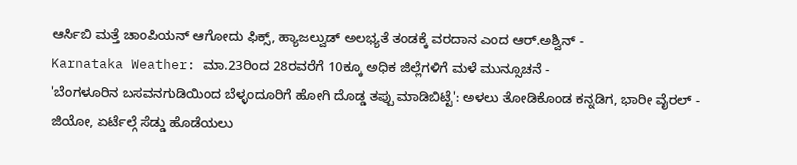ಆರ್ಸಿಬಿ ಮತ್ತೆ ಚಾಂಪಿಯನ್ ಆಗೋದು ಫಿಕ್ಸ್, ಹ್ಯಾಜಲ್ವುಡ್ ಅಲಭ್ಯತೆ ತಂಡಕ್ಕೆ ವರದಾನ ಎಂದ ಆರ್.ಅಶ್ವಿನ್ -
Karnataka Weather: ಮಾ.23ರಿಂದ 28ರವರೆಗೆ 10ಕ್ಕೂ ಅಧಿಕ ಜಿಲ್ಲೆಗಳಿಗೆ ಮಳೆ ಮುನ್ಸೂಚನೆ -
'ಬೆಂಗಳೂರಿನ ಬಸವನಗುಡಿಯಿಂದ ಬೆಳ್ಳಂದೂರಿಗೆ ಹೋಗಿ ದೊಡ್ಡ ತಪ್ಪು ಮಾಡಿಬಿಟ್ಟೆ': ಅಳಲು ತೋಡಿಕೊಂಡ ಕನ್ನಡಿಗ, ಭಾರೀ ವೈರಲ್ -
ಜಿಯೋ, ಏರ್ಟೆಲ್ಗೆ ಸೆಡ್ಡು ಹೊಡೆಯಲು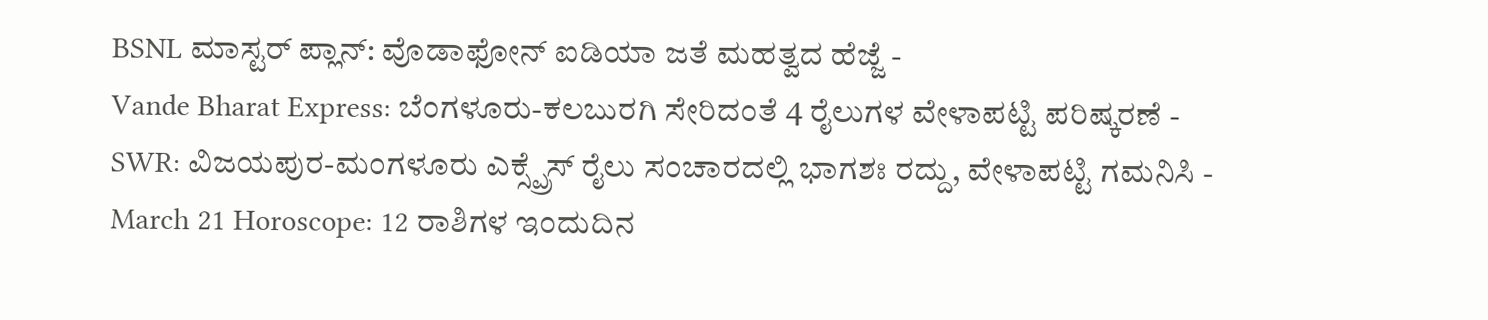BSNL ಮಾಸ್ಟರ್ ಪ್ಲಾನ್: ವೊಡಾಫೋನ್ ಐಡಿಯಾ ಜತೆ ಮಹತ್ವದ ಹೆಜ್ಜೆ -
Vande Bharat Express: ಬೆಂಗಳೂರು-ಕಲಬುರಗಿ ಸೇರಿದಂತೆ 4 ರೈಲುಗಳ ವೇಳಾಪಟ್ಟಿ ಪರಿಷ್ಕರಣೆ -
SWR: ವಿಜಯಪುರ-ಮಂಗಳೂರು ಎಕ್ಸ್ಪ್ರೆಸ್ ರೈಲು ಸಂಚಾರದಲ್ಲಿ ಭಾಗಶಃ ರದ್ದು, ವೇಳಾಪಟ್ಟಿ ಗಮನಿಸಿ -
March 21 Horoscope: 12 ರಾಶಿಗಳ ಇಂದುದಿನ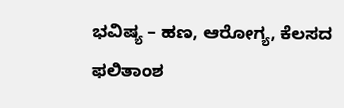ಭವಿಷ್ಯ – ಹಣ, ಆರೋಗ್ಯ, ಕೆಲಸದ ಫಲಿತಾಂಶ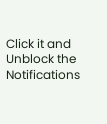Click it and Unblock the Notifications